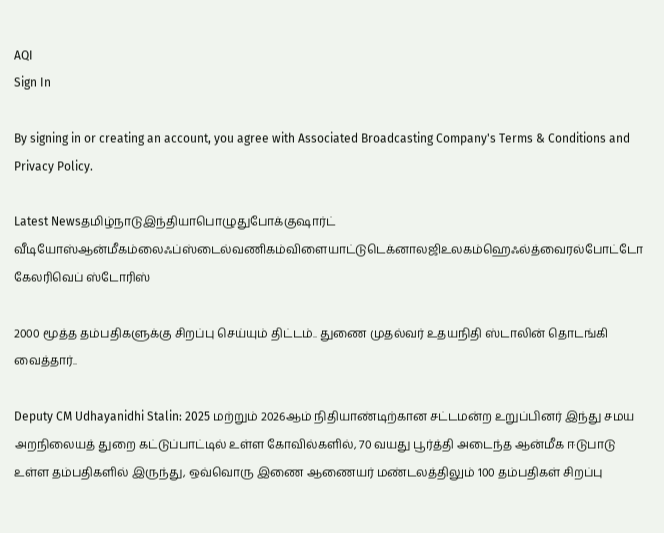AQI
Sign In

By signing in or creating an account, you agree with Associated Broadcasting Company's Terms & Conditions and Privacy Policy.

Latest Newsதமிழ்நாடுஇந்தியாபொழுதுபோக்குஷார்ட் வீடியோஸ்ஆன்மீகம்லைஃப்ஸ்டைல்வணிகம்விளையாட்டுடெக்னாலஜிஉலகம்ஹெஃல்த்வைரல்போட்டோ கேலரிவெப் ஸ்டோரிஸ்

2000 மூத்த தம்பதிகளுக்கு சிறப்பு செய்யும் திட்டம்.. துணை முதல்வர் உதயநிதி ஸ்டாலின் தொடங்கி வைத்தார்..

Deputy CM Udhayanidhi Stalin: 2025 மற்றும் 2026ஆம் நிதியாண்டிற்கான சட்டமன்ற உறுப்பினர் இந்து சமய அறநிலையத் துறை கட்டுப்பாட்டில் உள்ள கோவில்களில், 70 வயது பூர்த்தி அடைந்த ஆன்மீக ஈடுபாடு உள்ள தம்பதிகளில் இருந்து, ஒவ்வொரு இணை ஆணையர் மண்டலத்திலும் 100 தம்பதிகள் சிறப்பு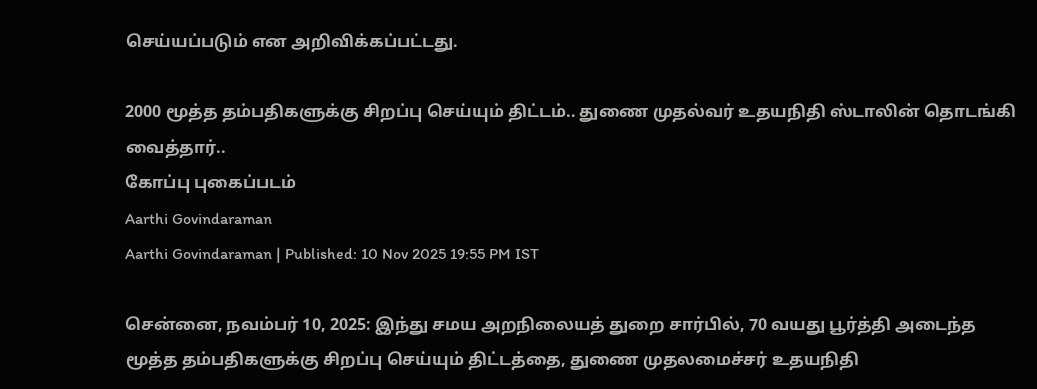செய்யப்படும் என அறிவிக்கப்பட்டது.

2000 மூத்த தம்பதிகளுக்கு சிறப்பு செய்யும் திட்டம்.. துணை முதல்வர் உதயநிதி ஸ்டாலின் தொடங்கி வைத்தார்..
கோப்பு புகைப்படம்
Aarthi Govindaraman
Aarthi Govindaraman | Published: 10 Nov 2025 19:55 PM IST

சென்னை, நவம்பர் 10, 2025: இந்து சமய அறநிலையத் துறை சார்பில், 70 வயது பூர்த்தி அடைந்த மூத்த தம்பதிகளுக்கு சிறப்பு செய்யும் திட்டத்தை, துணை முதலமைச்சர் உதயநிதி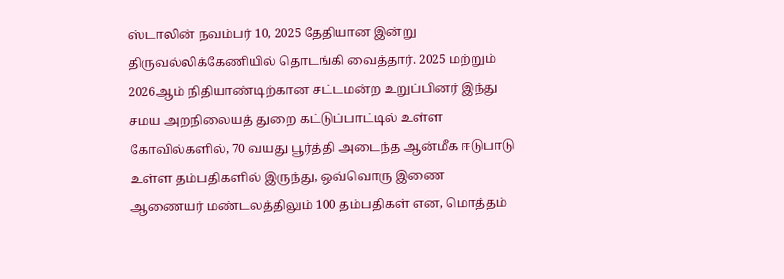ஸ்டாலின் நவம்பர் 10, 2025 தேதியான இன்று திருவல்லிக்கேணியில் தொடங்கி வைத்தார். 2025 மற்றும் 2026ஆம் நிதியாண்டிற்கான சட்டமன்ற உறுப்பினர் இந்து சமய அறநிலையத் துறை கட்டுப்பாட்டில் உள்ள கோவில்களில், 70 வயது பூர்த்தி அடைந்த ஆன்மீக ஈடுபாடு உள்ள தம்பதிகளில் இருந்து, ஒவ்வொரு இணை ஆணையர் மண்டலத்திலும் 100 தம்பதிகள் என, மொத்தம்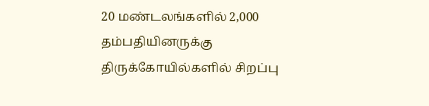20 மண்டலங்களில் 2,000 தம்பதியினருக்கு திருக்கோயில்களில் சிறப்பு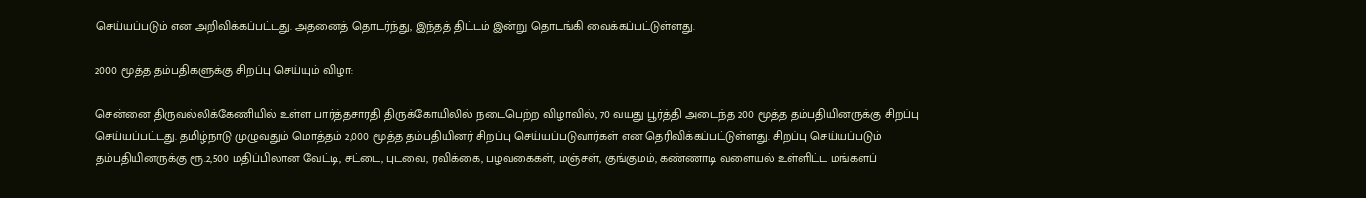செய்யப்படும் என அறிவிக்கப்பட்டது. அதனைத் தொடர்ந்து, இந்தத் திட்டம் இன்று தொடங்கி வைக்கப்பட்டுள்ளது.

2000 மூத்த தம்பதிகளுக்கு சிறப்பு செய்யும் விழா:

சென்னை திருவல்லிக்கேணியில் உள்ள பார்த்தசாரதி திருக்கோயிலில் நடைபெற்ற விழாவில், 70 வயது பூர்த்தி அடைந்த 200 மூத்த தம்பதியினருக்கு சிறப்பு செய்யப்பட்டது. தமிழ்நாடு முழுவதும் மொத்தம் 2,000 மூத்த தம்பதியினர் சிறப்பு செய்யப்படுவார்கள் என தெரிவிக்கப்பட்டுள்ளது. சிறப்பு செய்யப்படும் தம்பதியினருக்கு ரூ.2,500 மதிப்பிலான வேட்டி, சட்டை, புடவை, ரவிக்கை, பழவகைகள், மஞ்சள், குங்குமம், கண்ணாடி வளையல் உள்ளிட்ட மங்களப்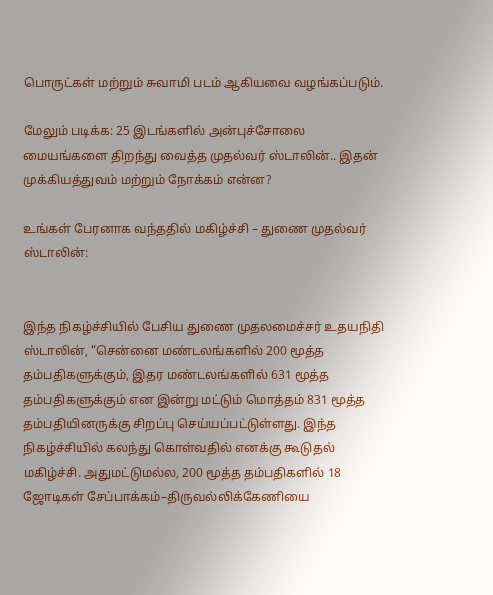பொருட்கள் மற்றும் சுவாமி படம் ஆகியவை வழங்கப்படும்.

மேலும் படிக்க: 25 இடங்களில் அன்புச்சோலை மையங்களை திறந்து வைத்த முதல்வர் ஸ்டாலின்.. இதன் முக்கியத்துவம் மற்றும் நோக்கம் என்ன?

உங்கள் பேரனாக வந்ததில் மகிழ்ச்சி – துணை முதல்வர் ஸ்டாலின்:


இந்த நிகழ்ச்சியில் பேசிய துணை முதலமைச்சர் உதயநிதி ஸ்டாலின், “சென்னை மண்டலங்களில் 200 மூத்த தம்பதிகளுக்கும், இதர மண்டலங்களில் 631 மூத்த தம்பதிகளுக்கும் என இன்று மட்டும் மொத்தம் 831 மூத்த தம்பதியினருக்கு சிறப்பு செய்யப்பட்டுள்ளது. இந்த நிகழ்ச்சியில் கலந்து கொள்வதில் எனக்கு கூடுதல் மகிழ்ச்சி. அதுமட்டுமல்ல, 200 மூத்த தம்பதிகளில் 18 ஜோடிகள் சேப்பாக்கம்–திருவல்லிக்கேணியை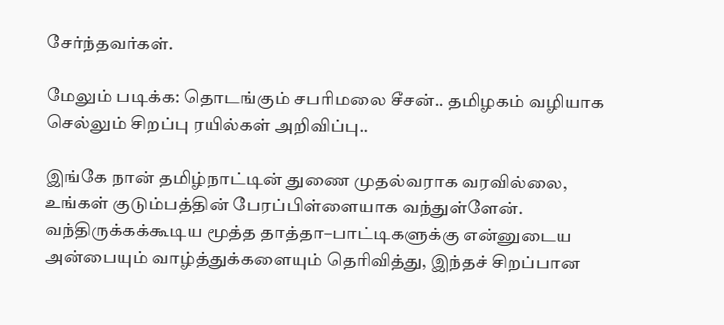சேர்ந்தவர்கள்.

மேலும் படிக்க: தொடங்கும் சபரிமலை சீசன்.. தமிழகம் வழியாக செல்லும் சிறப்பு ரயில்கள் அறிவிப்பு..

இங்கே நான் தமிழ்நாட்டின் துணை முதல்வராக வரவில்லை, உங்கள் குடும்பத்தின் பேரப்பிள்ளையாக வந்துள்ளேன். வந்திருக்கக்கூடிய மூத்த தாத்தா–பாட்டிகளுக்கு என்னுடைய அன்பையும் வாழ்த்துக்களையும் தெரிவித்து, இந்தச் சிறப்பான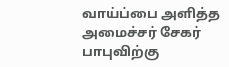வாய்ப்பை அளித்த அமைச்சர் சேகர் பாபுவிற்கு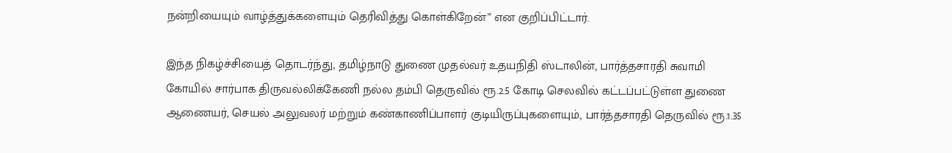நன்றியையும் வாழ்த்துக்களையும் தெரிவித்து கொள்கிறேன்” என குறிப்பிட்டார்.

இந்த நிகழ்ச்சியைத் தொடர்ந்து, தமிழ்நாடு துணை முதல்வர் உதயநிதி ஸ்டாலின், பார்த்தசாரதி சுவாமி கோயில் சார்பாக திருவல்லிக்கேணி நல்ல தம்பி தெருவில் ரூ.2.5 கோடி செலவில் கட்டப்பட்டுள்ள துணை ஆணையர், செயல் அலுவலர் மற்றும் கண்காணிப்பாளர் குடியிருப்புகளையும், பார்த்தசாரதி தெருவில் ரூ.1.35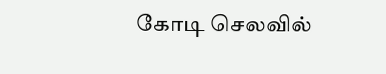கோடி செலவில்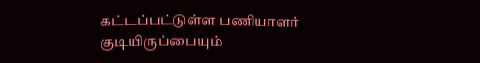கட்டப்பட்டுள்ள பணியாளர் குடியிருப்பையும்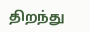திறந்து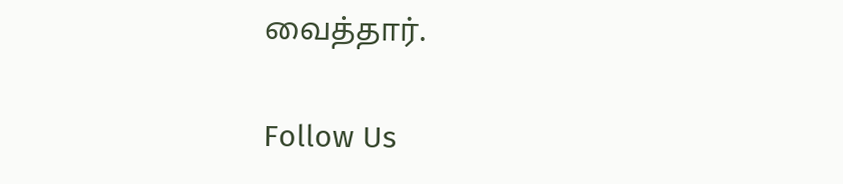வைத்தார்.

Follow Us